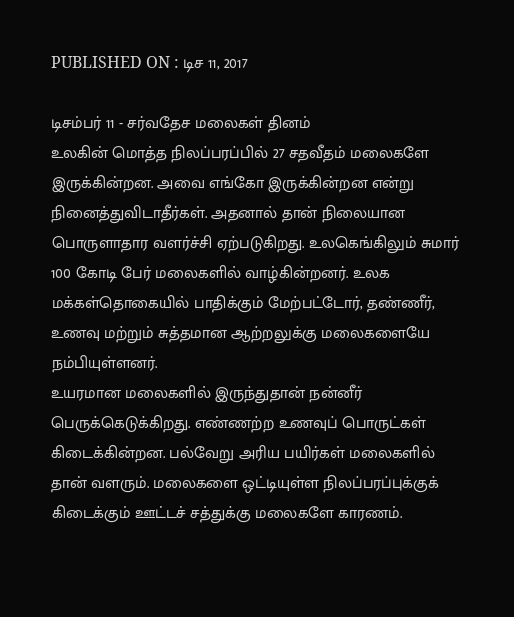PUBLISHED ON : டிச 11, 2017

டிசம்பர் 11 - சர்வதேச மலைகள் தினம்
உலகின் மொத்த நிலப்பரப்பில் 27 சதவீதம் மலைகளே இருக்கின்றன. அவை எங்கோ இருக்கின்றன என்று நினைத்துவிடாதீர்கள். அதனால் தான் நிலையான பொருளாதார வளர்ச்சி ஏற்படுகிறது. உலகெங்கிலும் சுமார் 100 கோடி பேர் மலைகளில் வாழ்கின்றனர். உலக மக்கள்தொகையில் பாதிக்கும் மேற்பட்டோர், தண்ணீர், உணவு மற்றும் சுத்தமான ஆற்றலுக்கு மலைகளையே நம்பியுள்ளனர்.
உயரமான மலைகளில் இருந்துதான் நன்னீர் பெருக்கெடுக்கிறது. எண்ணற்ற உணவுப் பொருட்கள் கிடைக்கின்றன. பல்வேறு அரிய பயிர்கள் மலைகளில் தான் வளரும். மலைகளை ஒட்டியுள்ள நிலப்பரப்புக்குக் கிடைக்கும் ஊட்டச் சத்துக்கு மலைகளே காரணம்.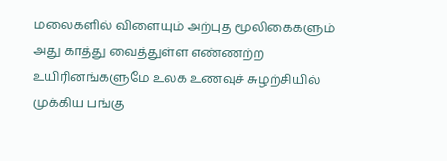மலைகளில் விளையும் அற்புத மூலிகைகளும் அது காத்து வைத்துள்ள எண்ணற்ற உயிரினங்களுமே உலக உணவுச் சுழற்சியில் முக்கிய பங்கு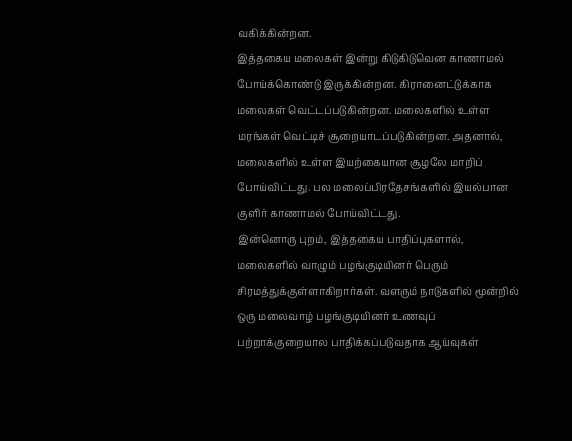வகிக்கின்றன.
இத்தகைய மலைகள் இன்று கிடுகிடுவென காணாமல் போய்க்கொண்டு இருக்கின்றன. கிரானைட்டுக்காக மலைகள் வெட்டப்படுகின்றன. மலைகளில் உள்ள மரங்கள் வெட்டிச் சூறையாடப்படுகின்றன. அதனால், மலைகளில் உள்ள இயற்கையான சூழலே மாறிப் போய்விட்டது. பல மலைப்பிரதேசங்களில் இயல்பான குளிர் காணாமல் போய்விட்டது.
இன்னொரு புறம், இத்தகைய பாதிப்புகளால், மலைகளில் வாழும் பழங்குடியினர் பெரும் சிரமத்துக்குள்ளாகிறார்கள். வளரும் நாடுகளில் மூன்றில் ஒரு மலைவாழ் பழங்குடியினர் உணவுப் பற்றாக்குறையால பாதிக்கப்படுவதாக ஆய்வுகள்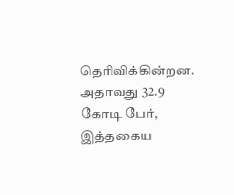தெரிவிக்கின்றன. அதாவது 32.9 கோடி பேர், இத்தகைய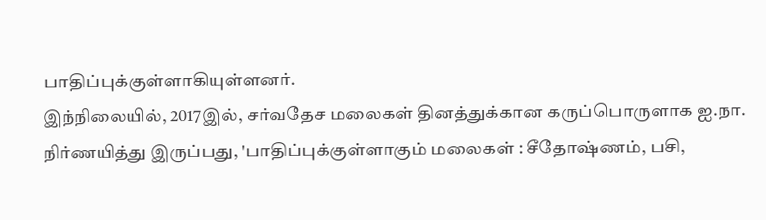பாதிப்புக்குள்ளாகியுள்ளனர்.
இந்நிலையில், 2017இல், சர்வதேச மலைகள் தினத்துக்கான கருப்பொருளாக ஐ.நா. நிர்ணயித்து இருப்பது, 'பாதிப்புக்குள்ளாகும் மலைகள் : சீதோஷ்ணம், பசி,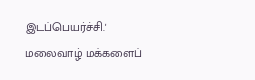இடப்பெயர்ச்சி.' மலைவாழ் மக்களைப்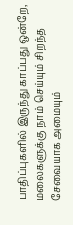பாதிப்புகளில் இருந்து காப்பது ஒன்றே, மலைகளுக்கு நாம் செய்யும் சிறந்த சேவையாக அமையும்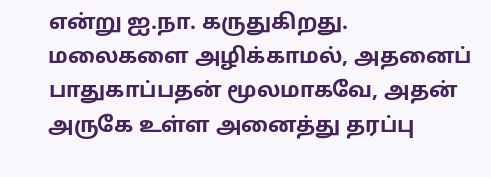என்று ஐ.நா. கருதுகிறது.
மலைகளை அழிக்காமல், அதனைப் பாதுகாப்பதன் மூலமாகவே, அதன் அருகே உள்ள அனைத்து தரப்பு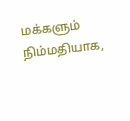மக்களும் நிம்மதியாக,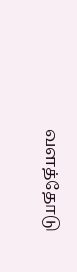வளத்தோடு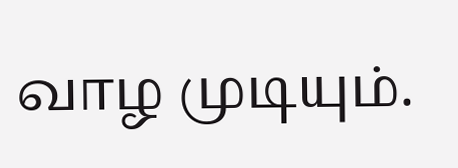வாழ முடியும்.